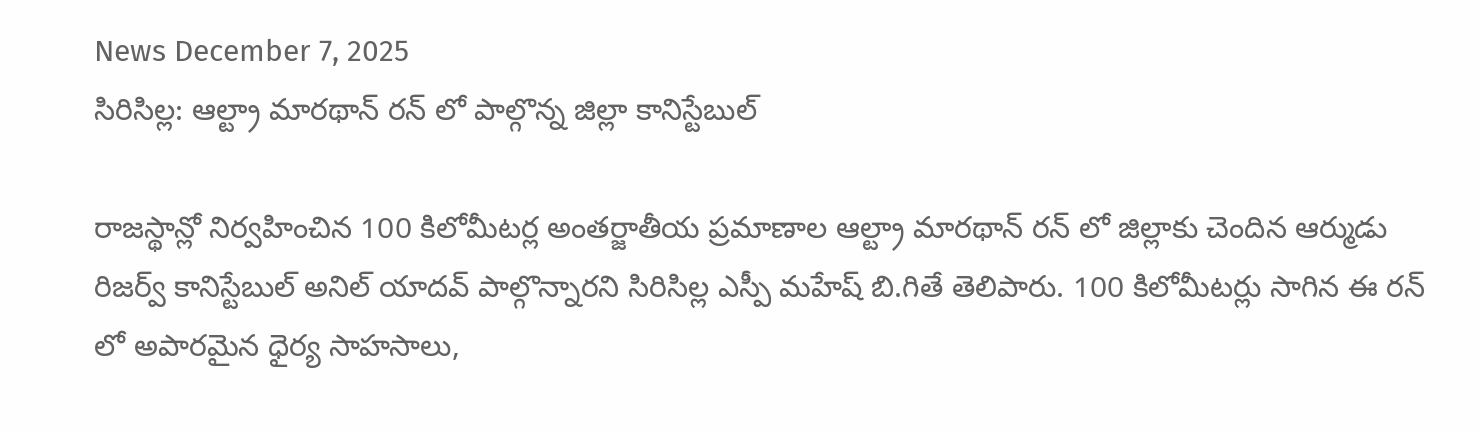News December 7, 2025
సిరిసిల్ల: ఆల్ట్రా మారథాన్ రన్ లో పాల్గొన్న జిల్లా కానిస్టేబుల్

రాజస్థాన్లో నిర్వహించిన 100 కిలోమీటర్ల అంతర్జాతీయ ప్రమాణాల ఆల్ట్రా మారథాన్ రన్ లో జిల్లాకు చెందిన ఆర్ముడు రిజర్వ్ కానిస్టేబుల్ అనిల్ యాదవ్ పాల్గొన్నారని సిరిసిల్ల ఎస్పీ మహేష్ బి.గితే తెలిపారు. 100 కిలోమీటర్లు సాగిన ఈ రన్ లో అపారమైన ధైర్య సాహసాలు,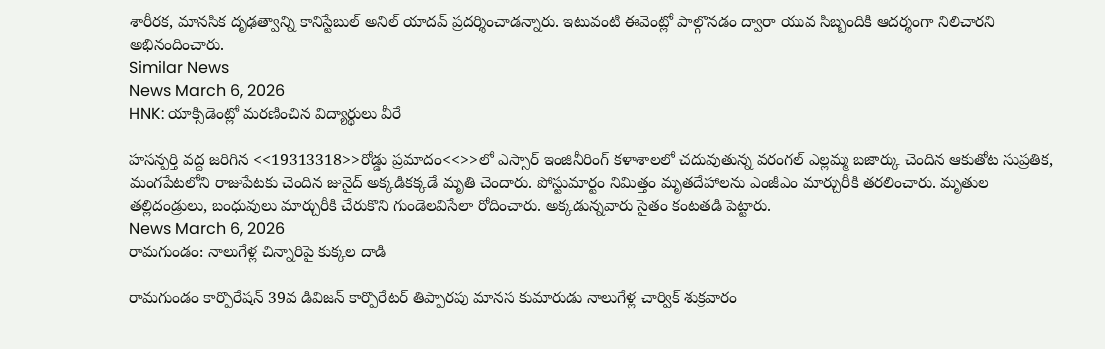శారీరక, మానసిక దృఢత్వాన్ని కానిస్టేబుల్ అనిల్ యాదవ్ ప్రదర్శించాడన్నారు. ఇటువంటి ఈవెంట్లో పాల్గొనడం ద్వారా యువ సిబ్బందికి ఆదర్శంగా నిలిచారని అభినందించారు.
Similar News
News March 6, 2026
HNK: యాక్సిడెంట్లో మరణించిన విద్యార్థులు వీరే

హసన్పర్తి వద్ద జరిగిన <<19313318>>రోడ్డు ప్రమాదం<<>>లో ఎస్సార్ ఇంజినీరింగ్ కళాశాలలో చదువుతున్న వరంగల్ ఎల్లమ్మ బజార్కు చెందిన ఆకుతోట సుప్రతిక, మంగపేటలోని రాజుపేటకు చెందిన జునైద్ అక్కడికక్కడే మృతి చెందారు. పోస్టుమార్టం నిమిత్తం మృతదేహాలను ఎంజీఎం మార్చురీకి తరలించారు. మృతుల తల్లిదండ్రులు, బంధువులు మార్చురీకి చేరుకొని గుండెలవిసేలా రోదించారు. అక్కడున్నవారు సైతం కంటతడి పెట్టారు.
News March 6, 2026
రామగుండం: నాలుగేళ్ల చిన్నారిపై కుక్కల దాడి

రామగుండం కార్పొరేషన్ 39వ డివిజన్ కార్పొరేటర్ తిప్పారపు మానస కుమారుడు నాలుగేళ్ల చార్విక్ శుక్రవారం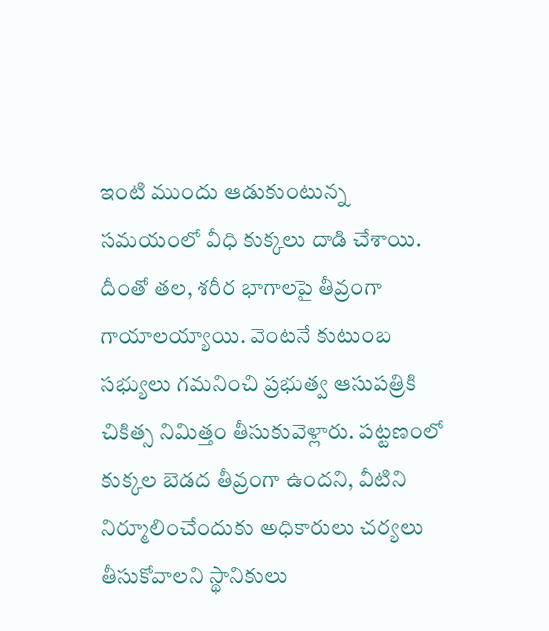ఇంటి ముందు ఆడుకుంటున్న సమయంలో వీధి కుక్కలు దాడి చేశాయి. దీంతో తల, శరీర భాగాలపై తీవ్రంగా గాయాలయ్యాయి. వెంటనే కుటుంబ సభ్యులు గమనించి ప్రభుత్వ ఆసుపత్రికి చికిత్స నిమిత్తం తీసుకువెళ్లారు. పట్టణంలో కుక్కల బెడద తీవ్రంగా ఉందని, వీటిని నిర్మూలించేందుకు అధికారులు చర్యలు తీసుకోవాలని స్థానికులు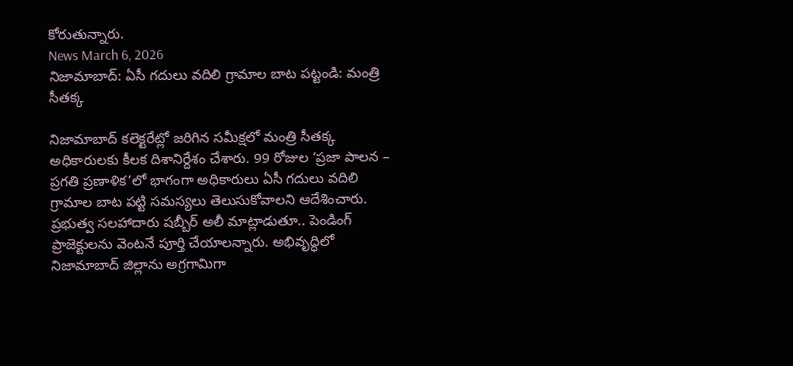కోరుతున్నారు.
News March 6, 2026
నిజామాబాద్: ఏసీ గదులు వదిలి గ్రామాల బాట పట్టండి: మంత్రి సీతక్క

నిజామాబాద్ కలెక్టరేట్లో జరిగిన సమీక్షలో మంత్రి సీతక్క అధికారులకు కీలక దిశానిర్దేశం చేశారు. 99 రోజుల ‘ప్రజా పాలన – ప్రగతి ప్రణాళిక’లో భాగంగా అధికారులు ఏసీ గదులు వదిలి గ్రామాల బాట పట్టి సమస్యలు తెలుసుకోవాలని ఆదేశించారు. ప్రభుత్వ సలహాదారు షబ్బీర్ అలీ మాట్లాడుతూ.. పెండింగ్ ప్రాజెక్టులను వెంటనే పూర్తి చేయాలన్నారు. అభివృద్ధిలో నిజామాబాద్ జిల్లాను అగ్రగామిగా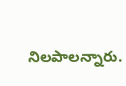నిలపాలన్నారు.